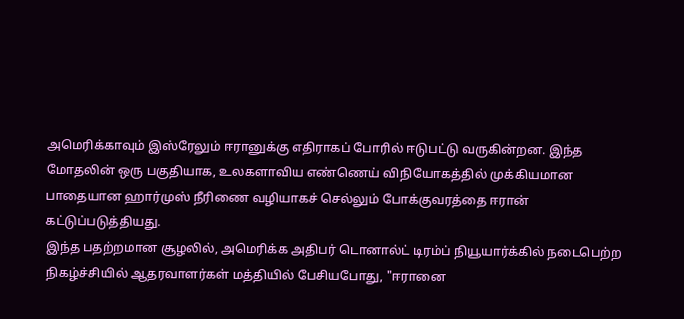அமெரிக்காவும் இஸ்ரேலும் ஈரானுக்கு எதிராகப் போரில் ஈடுபட்டு வருகின்றன. இந்த மோதலின் ஒரு பகுதியாக, உலகளாவிய எண்ணெய் விநியோகத்தில் முக்கியமான பாதையான ஹார்முஸ் நீரிணை வழியாகச் செல்லும் போக்குவரத்தை ஈரான் கட்டுப்படுத்தியது.
இந்த பதற்றமான சூழலில், அமெரிக்க அதிபர் டொனால்ட் டிரம்ப் நியூயார்க்கில் நடைபெற்ற நிகழ்ச்சியில் ஆதரவாளர்கள் மத்தியில் பேசியபோது, "ஈரானை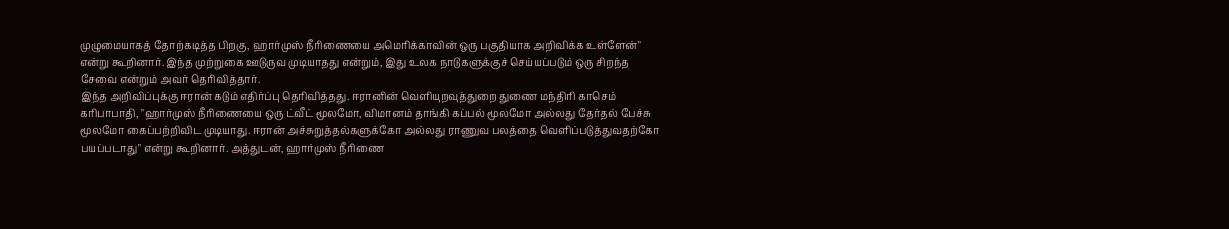முழுமையாகத் தோற்கடித்த பிறகு, ஹார்முஸ் நீரிணையை அமெரிக்காவின் ஒரு பகுதியாக அறிவிக்க உள்ளேன்" என்று கூறினார். இந்த முற்றுகை ஊடுருவ முடியாதது என்றும், இது உலக நாடுகளுக்குச் செய்யப்படும் ஒரு சிறந்த சேவை என்றும் அவர் தெரிவித்தார்.
இந்த அறிவிப்புக்கு ஈரான் கடும் எதிர்ப்பு தெரிவித்தது. ஈரானின் வெளியுறவுத்துறை துணை மந்திரி காசெம் கரிபாபாதி, "ஹார்முஸ் நீரிணையை ஒரு ட்வீட் மூலமோ, விமானம் தாங்கி கப்பல் மூலமோ அல்லது தேர்தல் பேச்சு மூலமோ கைப்பற்றிவிட முடியாது. ஈரான் அச்சுறுத்தல்களுக்கோ அல்லது ராணுவ பலத்தை வெளிப்படுத்துவதற்கோ பயப்படாது" என்று கூறினார். அத்துடன், ஹார்முஸ் நீரிணை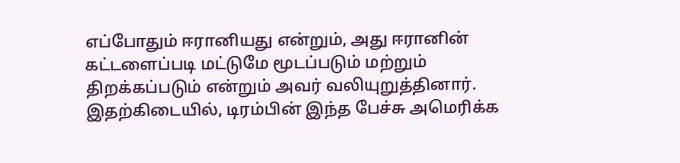எப்போதும் ஈரானியது என்றும், அது ஈரானின் கட்டளைப்படி மட்டுமே மூடப்படும் மற்றும் திறக்கப்படும் என்றும் அவர் வலியுறுத்தினார்.
இதற்கிடையில், டிரம்பின் இந்த பேச்சு அமெரிக்க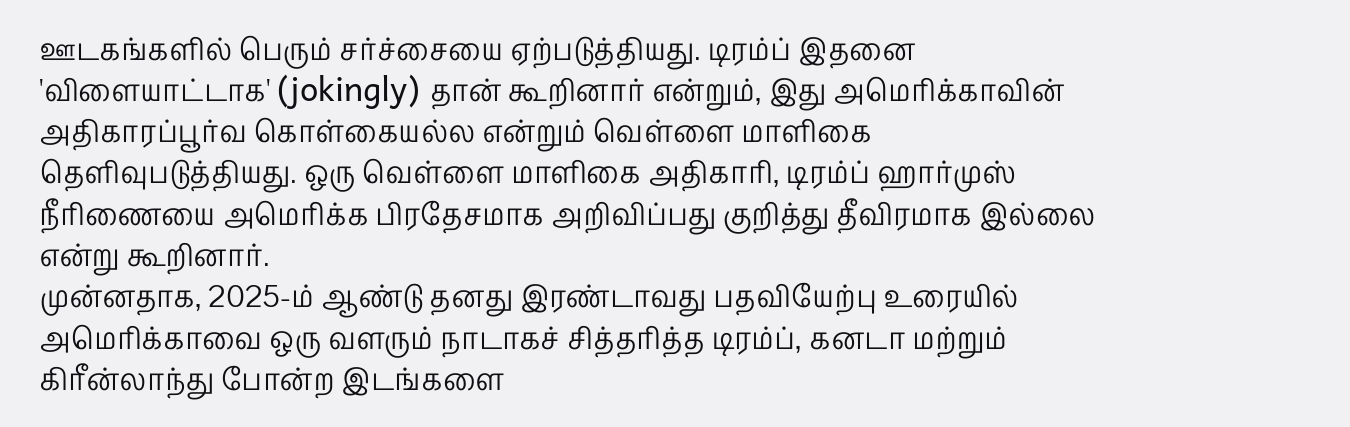ஊடகங்களில் பெரும் சர்ச்சையை ஏற்படுத்தியது. டிரம்ப் இதனை 'விளையாட்டாக' (jokingly) தான் கூறினார் என்றும், இது அமெரிக்காவின் அதிகாரப்பூர்வ கொள்கையல்ல என்றும் வெள்ளை மாளிகை தெளிவுபடுத்தியது. ஒரு வெள்ளை மாளிகை அதிகாரி, டிரம்ப் ஹார்முஸ் நீரிணையை அமெரிக்க பிரதேசமாக அறிவிப்பது குறித்து தீவிரமாக இல்லை என்று கூறினார்.
முன்னதாக, 2025-ம் ஆண்டு தனது இரண்டாவது பதவியேற்பு உரையில் அமெரிக்காவை ஒரு வளரும் நாடாகச் சித்தரித்த டிரம்ப், கனடா மற்றும் கிரீன்லாந்து போன்ற இடங்களை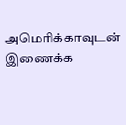அமெரிக்காவுடன் இணைக்க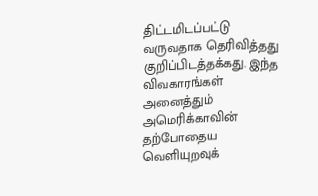திட்டமிடப்பட்டு வருவதாக தெரிவித்தது குறிப்பிடத்தக்கது. இந்த விவகாரங்கள் அனைத்தும் அமெரிக்காவின் தற்போதைய வெளியுறவுக்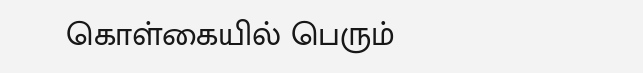கொள்கையில் பெரும்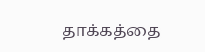தாக்கத்தை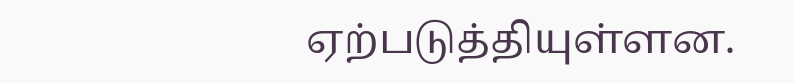ஏற்படுத்தியுள்ளன.